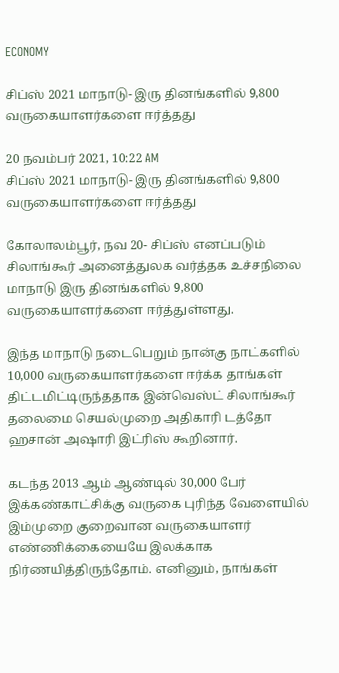ECONOMY

சிப்ஸ் 2021 மாநாடு- இரு தினங்களில் 9,800 வருகையாளர்களை ஈர்த்தது

20 நவம்பர் 2021, 10:22 AM
சிப்ஸ் 2021 மாநாடு- இரு தினங்களில் 9,800 வருகையாளர்களை ஈர்த்தது

கோலாலம்பூர், நவ 20- சிப்ஸ் எனப்படும் சிலாங்கூர் அனைத்துலக வர்த்தக உச்சநிலை மாநாடு இரு தினங்களில் 9,800 வருகையாளர்களை ஈர்த்துள்ளது.

இந்த மாநாடு நடைபெறும் நான்கு நாட்களில் 10,000 வருகையாளர்களை ஈர்க்க தாங்கள் திட்டமிட்டிருந்ததாக இன்வெஸ்ட் சிலாங்கூர் தலைமை செயல்முறை அதிகாரி டத்தோ ஹசான் அஷாரி இட்ரிஸ் கூறினார்.

கடந்த 2013 ஆம் ஆண்டில் 30,000 பேர் இக்கண்காட்சிக்கு வருகை புரிந்த வேளையில் இம்முறை குறைவான வருகையாளர் எண்ணிக்கையையே இலக்காக நிர்ணயித்திருந்தோம். எனினும், நாங்கள்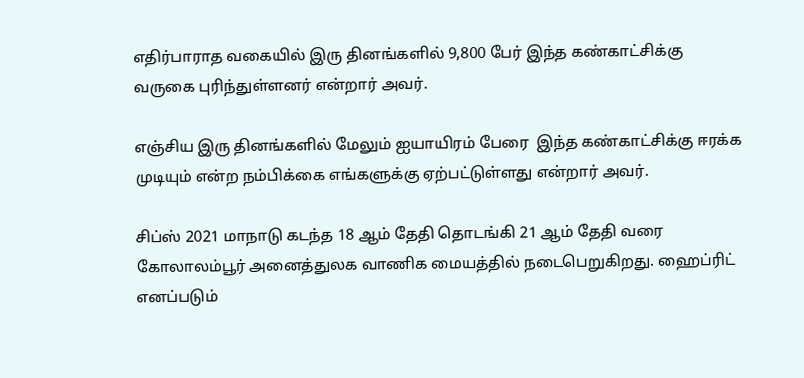எதிர்பாராத வகையில் இரு தினங்களில் 9,800 பேர் இந்த கண்காட்சிக்கு வருகை புரிந்துள்ளனர் என்றார் அவர்.

எஞ்சிய இரு தினங்களில் மேலும் ஐயாயிரம் பேரை  இந்த கண்காட்சிக்கு ஈரக்க முடியும் என்ற நம்பிக்கை எங்களுக்கு ஏற்பட்டுள்ளது என்றார் அவர்.

சிப்ஸ் 2021 மாநாடு கடந்த 18 ஆம் தேதி தொடங்கி 21 ஆம் தேதி வரை கோலாலம்பூர் அனைத்துலக வாணிக மையத்தில் நடைபெறுகிறது. ஹைப்ரிட் எனப்படும்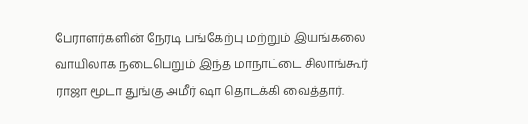பேராளர்களின் நேரடி பங்கேற்பு மற்றும் இயங்கலை வாயிலாக நடைபெறும் இந்த மாநாட்டை சிலாங்கூர் ராஜா மூடா துங்கு அமீர் ஷா தொடக்கி வைத்தார்.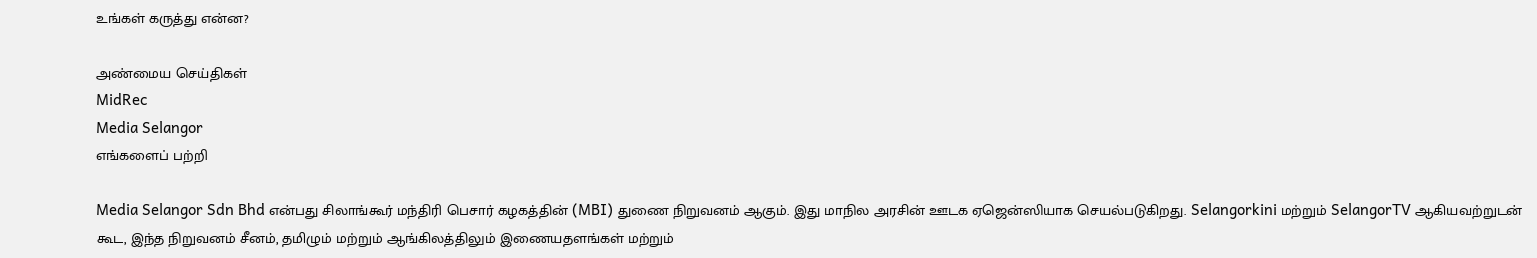உங்கள் கருத்து என்ன?

அண்மைய செய்திகள்
MidRec
Media Selangor
எங்களைப் பற்றி

Media Selangor Sdn Bhd என்பது சிலாங்கூர் மந்திரி பெசார் கழகத்தின் (MBI) துணை நிறுவனம் ஆகும். இது மாநில அரசின் ஊடக ஏஜென்ஸியாக செயல்படுகிறது. Selangorkini மற்றும் SelangorTV ஆகியவற்றுடன் கூட, இந்த நிறுவனம் சீனம், தமிழும் மற்றும் ஆங்கிலத்திலும் இணையதளங்கள் மற்றும்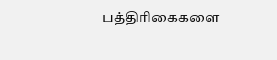பத்திரிகைகளை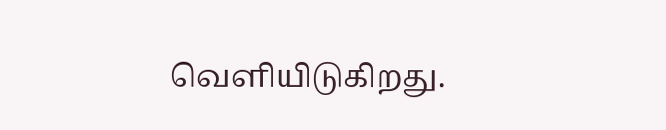வெளியிடுகிறது.